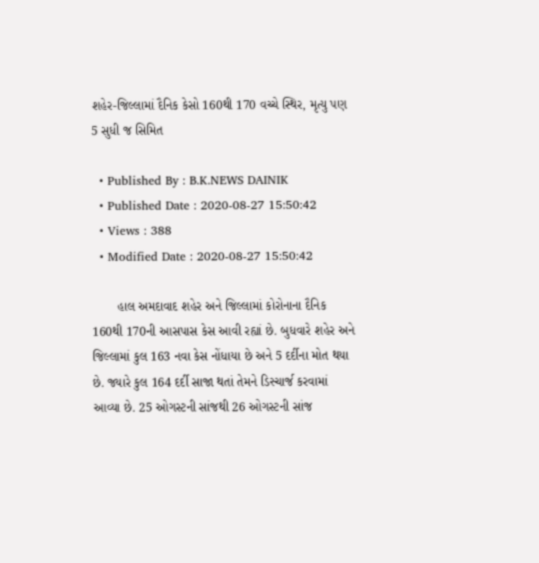શહેર-જિલ્લામાં દૈનિક કેસો 160થી 170 વચ્ચે સ્થિર, મૃત્યુ પણ 5 સુધી જ સિમિત

  • Published By : B.K.NEWS DAINIK
  • Published Date : 2020-08-27 15:50:42
  • Views : 388
  • Modified Date : 2020-08-27 15:50:42

       હાલ અમદાવાદ શહેર અને જિલ્લામાં કોરોનાના દૈનિક 160થી 170ની આસપાસ કેસ આવી રહ્યાં છે. બુધવારે શહેર અને જિલ્લામાં કુલ 163 નવા કેસ નોંધાયા છે અને 5 દર્દીના મોત થયા છે. જ્યારે કુલ 164 દર્દી સાજા થતાં તેમને ડિસ્ચાર્જ કરવામાં આવ્યા છે. 25 ઓગસ્ટની સાંજથી 26 ઓગસ્ટની સાંજ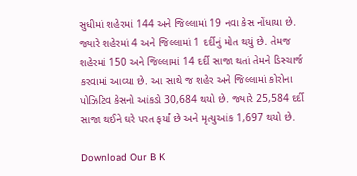સુધીમાં શહેરમાં 144 અને જિલ્લામાં 19 નવા કેસ નોંધાયા છે. જ્યારે શહેરમાં 4 અને જિલ્લામાં 1 દર્દીનું મોત થયું છે. તેમજ શહેરમાં 150 અને જિલ્લામાં 14 દર્દી સાજા થતાં તેમને ડિસ્ચાર્જ કરવામાં આવ્યા છે. આ સાથે જ શહેર અને જિલ્લામાં કોરોના પોઝિટિવ કેસનો આંકડો 30,684 થયો છે. જ્યારે 25,584 દર્દી સાજા થઈને ઘરે પરત ફર્યાં છે અને મૃત્યુઆંક 1,697 થયો છે.

Download Our B K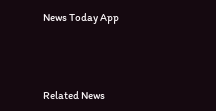News Today App



Related News